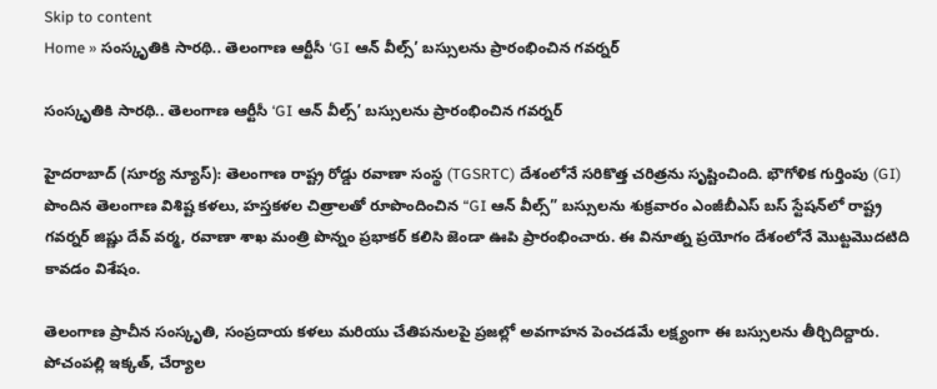Skip to content
Home » సంస్కృతికి సారథి.. తెలంగాణ ఆర్టీసీ ‘GI ఆన్ వీల్స్’ బస్సులను ప్రారంభించిన గవర్నర్

సంస్కృతికి సారథి.. తెలంగాణ ఆర్టీసీ ‘GI ఆన్ వీల్స్’ బస్సులను ప్రారంభించిన గవర్నర్

హైదరాబాద్ (సూర్య న్యూస్): తెలంగాణ రాష్ట్ర రోడ్డు రవాణా సంస్థ (TGSRTC) దేశంలోనే సరికొత్త చరిత్రను సృష్టించింది. భౌగోళిక గుర్తింపు (GI) పొందిన తెలంగాణ విశిష్ట కళలు, హస్తకళల చిత్రాలతో రూపొందించిన “GI ఆన్ వీల్స్” బస్సులను శుక్రవారం ఎంజీబీఎస్ బస్ స్టేషన్‌లో రాష్ట్ర గవర్నర్ జిష్ణు దేవ్ వర్మ, రవాణా శాఖ మంత్రి పొన్నం ప్రభాకర్ కలిసి జెండా ఊపి ప్రారంభించారు. ఈ వినూత్న ప్రయోగం దేశంలోనే మొట్టమొదటిది కావడం విశేషం.

తెలంగాణ ప్రాచీన సంస్కృతి, సంప్రదాయ కళలు మరియు చేతిపనులపై ప్రజల్లో అవగాహన పెంచడమే లక్ష్యంగా ఈ బస్సులను తీర్చిదిద్దారు. పోచంపల్లి ఇక్కత్, చేర్యాల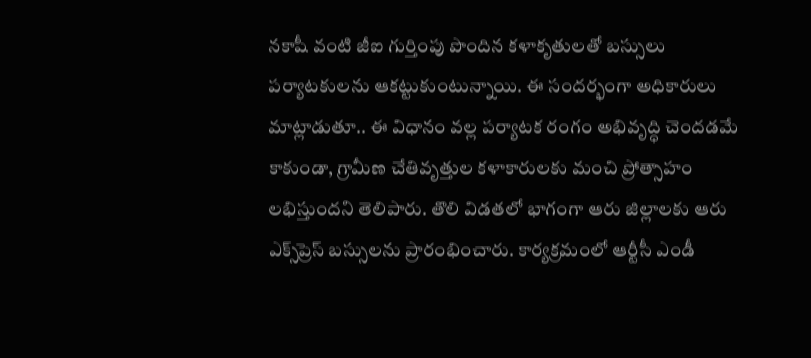నకాషీ వంటి జీఐ గుర్తింపు పొందిన కళాకృతులతో బస్సులు పర్యాటకులను ఆకట్టుకుంటున్నాయి. ఈ సందర్భంగా అధికారులు మాట్లాడుతూ.. ఈ విధానం వల్ల పర్యాటక రంగం అభివృద్ధి చెందడమే కాకుండా, గ్రామీణ చేతివృత్తుల కళాకారులకు మంచి ప్రోత్సాహం లభిస్తుందని తెలిపారు. తొలి విడతలో భాగంగా ఆరు జిల్లాలకు ఆరు ఎక్స్‌ప్రెస్ బస్సులను ప్రారంభించారు. కార్యక్రమంలో ఆర్టీసీ ఎండీ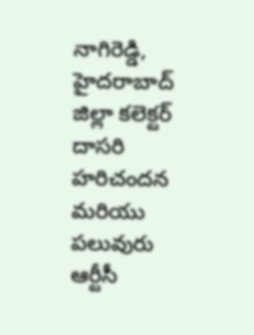నాగిరెడ్డి, హైదరాబాద్ జిల్లా కలెక్టర్ దాసరి హరిచందన మరియు పలువురు ఆర్టీసీ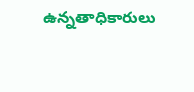ఉన్నతాధికారులు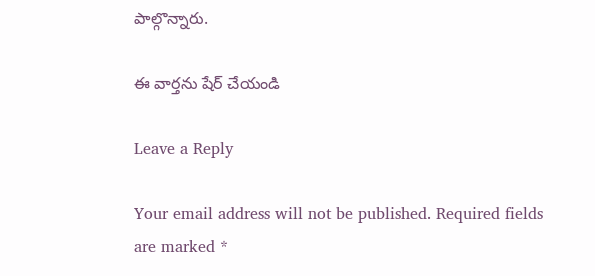పాల్గొన్నారు.

ఈ వార్తను షేర్ చేయండి

Leave a Reply

Your email address will not be published. Required fields are marked *